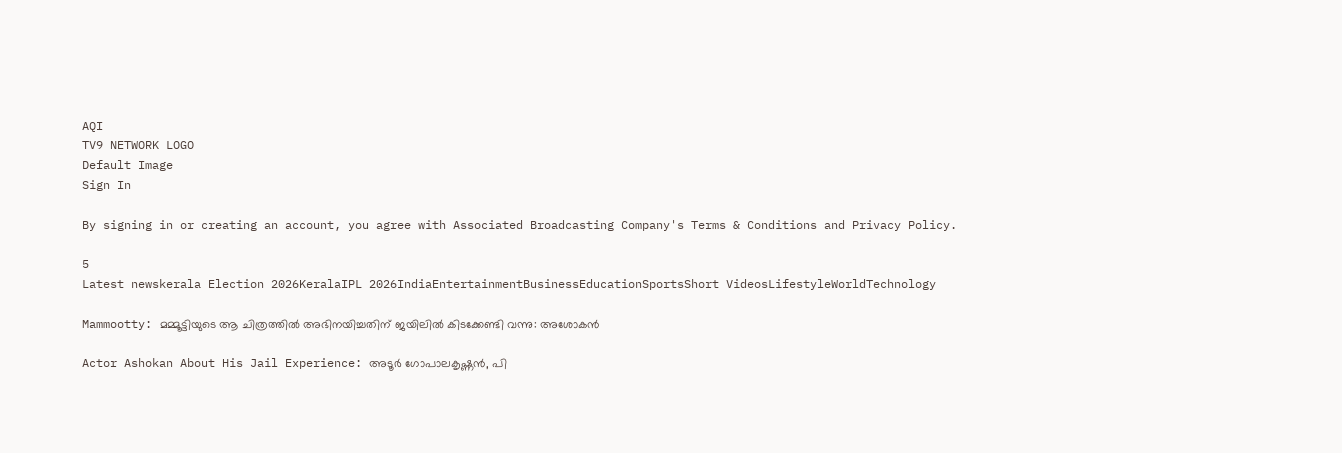AQI
TV9 NETWORK LOGO
Default Image
Sign In

By signing in or creating an account, you agree with Associated Broadcasting Company's Terms & Conditions and Privacy Policy.

5
Latest newskerala Election 2026KeralaIPL 2026IndiaEntertainmentBusinessEducationSportsShort VideosLifestyleWorldTechnology

Mammootty: മമ്മൂട്ടിയുടെ ആ ചിത്രത്തില്‍ അഭിനയിച്ചതിന് ജയിലില്‍ കിടക്കേണ്ടി വന്നു: അശോകന്‍

Actor Ashokan About His Jail Experience: അടൂര്‍ ഗോപാലകൃഷ്ണന്‍, പി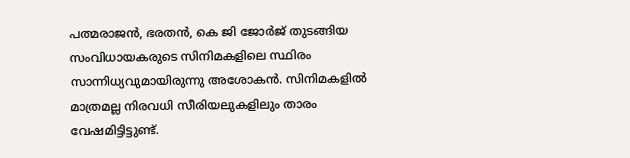പത്മരാജന്‍, ഭരതന്‍, കെ ജി ജോര്‍ജ് തുടങ്ങിയ സംവിധായകരുടെ സിനിമകളിലെ സ്ഥിരം സാന്നിധ്യവുമായിരുന്നു അശോകന്‍. സിനിമകളില്‍ മാത്രമല്ല നിരവധി സീരിയലുകളിലും താരം വേഷമിട്ടിട്ടുണ്ട്.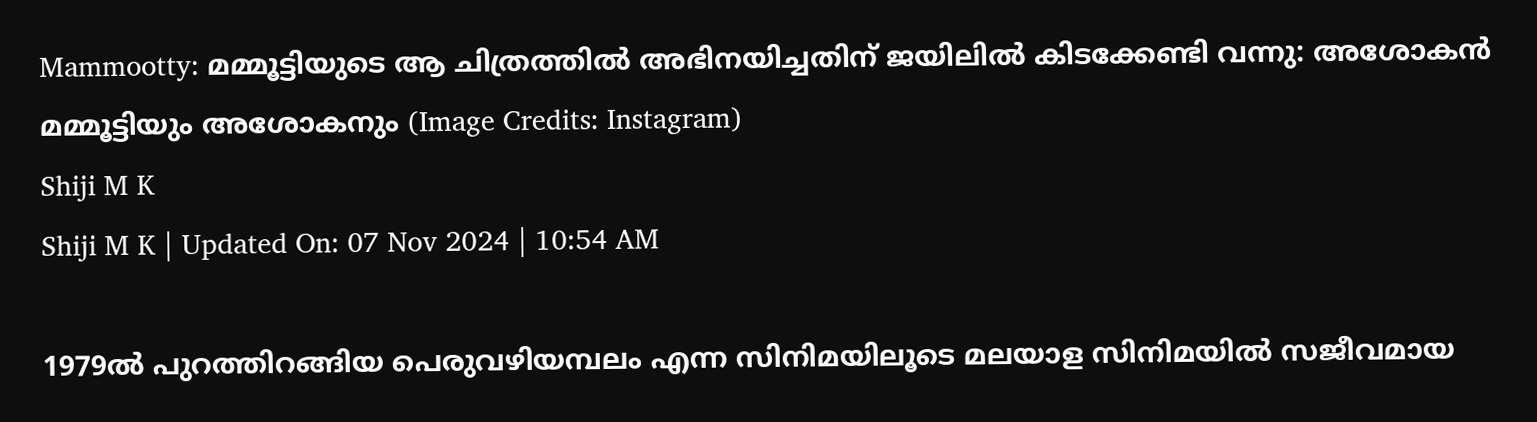Mammootty: മമ്മൂട്ടിയുടെ ആ ചിത്രത്തില്‍ അഭിനയിച്ചതിന് ജയിലില്‍ കിടക്കേണ്ടി വന്നു: അശോകന്‍
മമ്മൂട്ടിയും അശോകനും (Image Credits: Instagram)
Shiji M K
Shiji M K | Updated On: 07 Nov 2024 | 10:54 AM

1979ല്‍ പുറത്തിറങ്ങിയ പെരുവഴിയമ്പലം എന്ന സിനിമയിലൂടെ മലയാള സിനിമയില്‍ സജീവമായ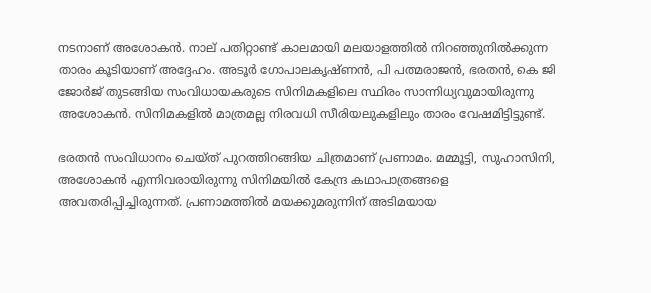നടനാണ് അശോകന്‍. നാല് പതിറ്റാണ്ട് കാലമായി മലയാളത്തില്‍ നിറഞ്ഞുനില്‍ക്കുന്ന താരം കൂടിയാണ് അദ്ദേഹം. അടൂര്‍ ഗോപാലകൃഷ്ണന്‍, പി പത്മരാജന്‍, ഭരതന്‍, കെ ജി ജോര്‍ജ് തുടങ്ങിയ സംവിധായകരുടെ സിനിമകളിലെ സ്ഥിരം സാന്നിധ്യവുമായിരുന്നു അശോകന്‍. സിനിമകളില്‍ മാത്രമല്ല നിരവധി സീരിയലുകളിലും താരം വേഷമിട്ടിട്ടുണ്ട്.

ഭരതന്‍ സംവിധാനം ചെയ്ത് പുറത്തിറങ്ങിയ ചിത്രമാണ് പ്രണാമം. മമ്മൂട്ടി, സുഹാസിനി, അശോകന്‍ എന്നിവരായിരുന്നു സിനിമയില്‍ കേന്ദ്ര കഥാപാത്രങ്ങളെ അവതരിപ്പിച്ചിരുന്നത്. പ്രണാമത്തില്‍ മയക്കുമരുന്നിന് അടിമയായ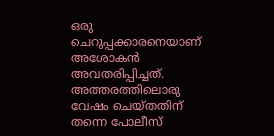ഒരു ചെറുപ്പക്കാരനെയാണ് അശോകന്‍ അവതരിപ്പിച്ചത്. അത്തരത്തിലൊരു വേഷം ചെയ്തതിന് തന്നെ പോലീസ്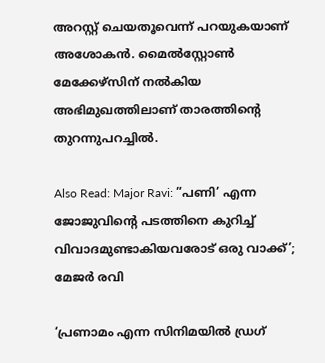അറസ്റ്റ് ചെയതൂവെന്ന് പറയുകയാണ് അശോകന്‍. മൈല്‍സ്റ്റോണ്‍ മേക്കേഴ്സിന് നല്‍കിയ അഭിമുഖത്തിലാണ് താരത്തിന്റെ തുറന്നുപറച്ചില്‍.

Also Read: Major Ravi: ”പണി’ എന്ന ജോജുവിന്റെ പടത്തിനെ കുറിച്ച് വിവാദമുണ്ടാകിയവരോട് ഒരു വാക്ക്’; മേജർ രവി

‘പ്രണാമം എന്ന സിനിമയില്‍ ഡ്രഗ്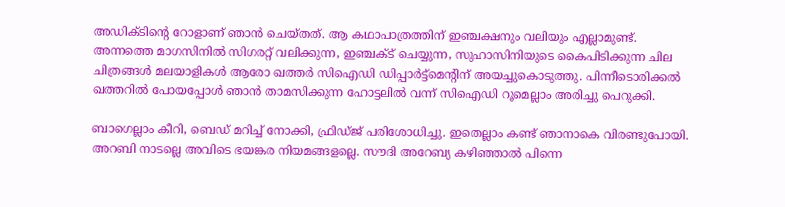അഡിക്ടിന്റെ റോളാണ് ഞാന്‍ ചെയ്തത്. ആ കഥാപാത്രത്തിന് ഇഞ്ചക്ഷനും വലിയും എല്ലാമുണ്ട്. അന്നത്തെ മാഗസിനില്‍ സിഗരറ്റ് വലിക്കുന്ന, ഇഞ്ചക്ട് ചെയ്യുന്ന, സുഹാസിനിയുടെ കൈപിടിക്കുന്ന ചില ചിത്രങ്ങള്‍ മലയാളികള്‍ ആരോ ഖത്തര്‍ സിഐഡി ഡിപ്പാര്‍ട്ട്മെന്റിന് അയച്ചുകൊടുത്തു. പിന്നീടൊരിക്കല്‍ ഖത്തറില്‍ പോയപ്പോള്‍ ഞാന്‍ താമസിക്കുന്ന ഹോട്ടലില്‍ വന്ന് സിഐഡി റൂമെല്ലാം അരിച്ചു പെറുക്കി.

ബാഗെല്ലാം കീറി, ബെഡ് മറിച്ച് നോക്കി, ഫ്രിഡ്ജ് പരിശോധിച്ചു. ഇതെല്ലാം കണ്ട് ഞാനാകെ വിരണ്ടുപോയി. അറബി നാടല്ലെ അവിടെ ഭയങ്കര നിയമങ്ങളല്ലെ. സൗദി അറേബ്യ കഴിഞ്ഞാല്‍ പിന്നെ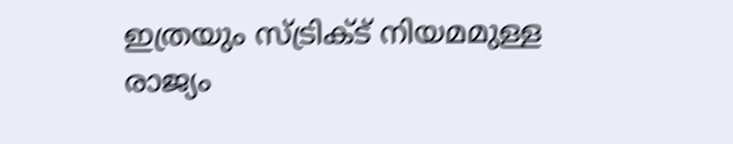ഇത്രയും സ്ട്രിക്ട് നിയമമുള്ള രാജ്യം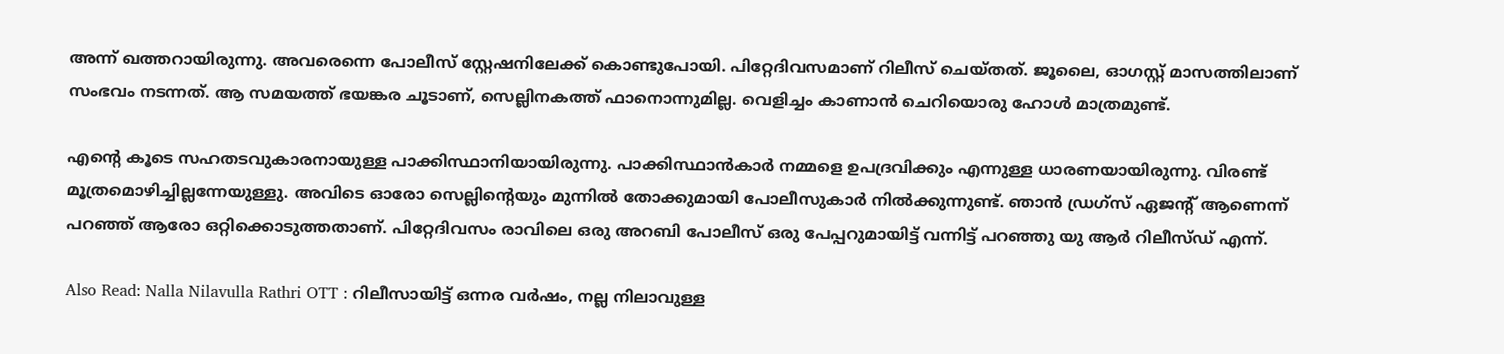അന്ന് ഖത്തറായിരുന്നു. അവരെന്നെ പോലീസ് സ്റ്റേഷനിലേക്ക് കൊണ്ടുപോയി. പിറ്റേദിവസമാണ് റിലീസ് ചെയ്തത്. ജൂലൈ, ഓഗസ്റ്റ് മാസത്തിലാണ് സംഭവം നടന്നത്. ആ സമയത്ത് ഭയങ്കര ചൂടാണ്, സെല്ലിനകത്ത് ഫാനൊന്നുമില്ല. വെളിച്ചം കാണാന്‍ ചെറിയൊരു ഹോള്‍ മാത്രമുണ്ട്.

എന്റെ കൂടെ സഹതടവുകാരനായുള്ള പാക്കിസ്ഥാനിയായിരുന്നു. പാക്കിസ്ഥാന്‍കാര്‍ നമ്മളെ ഉപദ്രവിക്കും എന്നുള്ള ധാരണയായിരുന്നു. വിരണ്ട് മൂത്രമൊഴിച്ചില്ലന്നേയുള്ളു. അവിടെ ഓരോ സെല്ലിന്റെയും മുന്നില്‍ തോക്കുമായി പോലീസുകാര്‍ നില്‍ക്കുന്നുണ്ട്. ഞാന്‍ ഡ്രഗ്സ് ഏജന്റ് ആണെന്ന് പറഞ്ഞ് ആരോ ഒറ്റിക്കൊടുത്തതാണ്. പിറ്റേദിവസം രാവിലെ ഒരു അറബി പോലീസ് ഒരു പേപ്പറുമായിട്ട് വന്നിട്ട് പറഞ്ഞു യു ആര്‍ റിലീസ്ഡ് എന്ന്.

Also Read: Nalla Nilavulla Rathri OTT : റിലീസായിട്ട് ഒന്നര വർഷം, നല്ല നിലാവുള്ള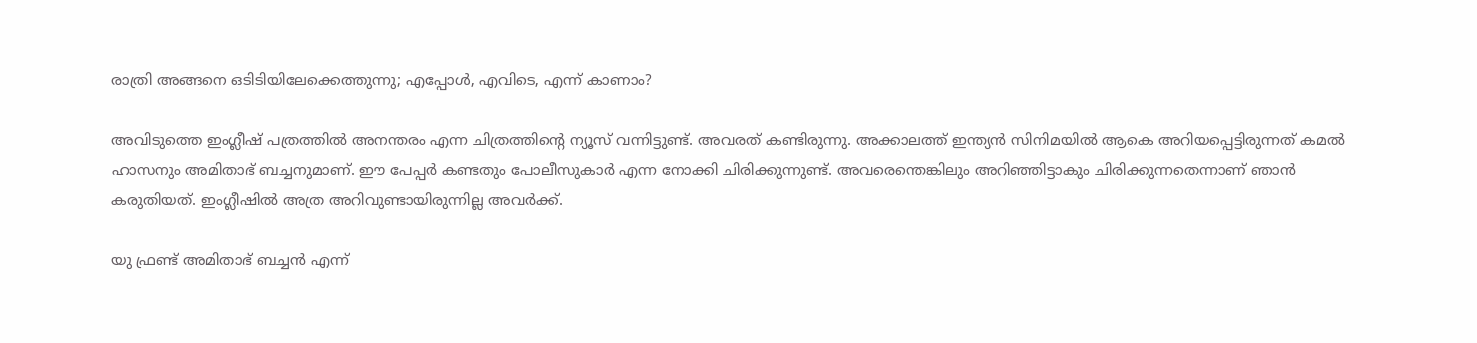രാത്രി അങ്ങനെ ഒടിടിയിലേക്കെത്തുന്നു; എപ്പോൾ, എവിടെ, എന്ന് കാണാം?

അവിടുത്തെ ഇംഗ്ലീഷ് പത്രത്തില്‍ അനന്തരം എന്ന ചിത്രത്തിന്റെ ന്യൂസ് വന്നിട്ടുണ്ട്. അവരത് കണ്ടിരുന്നു. അക്കാലത്ത് ഇന്ത്യന്‍ സിനിമയില്‍ ആകെ അറിയപ്പെട്ടിരുന്നത് കമല്‍ ഹാസനും അമിതാഭ് ബച്ചനുമാണ്. ഈ പേപ്പര്‍ കണ്ടതും പോലീസുകാര്‍ എന്ന നോക്കി ചിരിക്കുന്നുണ്ട്. അവരെന്തെങ്കിലും അറിഞ്ഞിട്ടാകും ചിരിക്കുന്നതെന്നാണ് ഞാന്‍ കരുതിയത്. ഇംഗ്ലീഷില്‍ അത്ര അറിവുണ്ടായിരുന്നില്ല അവര്‍ക്ക്.

യു ഫ്രണ്ട് അമിതാഭ് ബച്ചന്‍ എന്ന്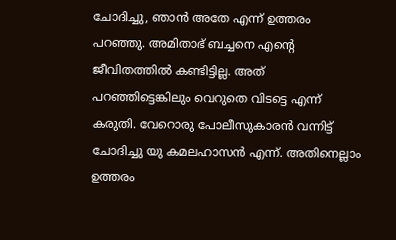ചോദിച്ചു, ഞാന്‍ അതേ എന്ന് ഉത്തരം പറഞ്ഞു. അമിതാഭ് ബച്ചനെ എന്റെ ജീവിതത്തില്‍ കണ്ടിട്ടില്ല. അത് പറഞ്ഞിട്ടെങ്കിലും വെറുതെ വിടട്ടെ എന്ന് കരുതി. വേറൊരു പോലീസുകാരന്‍ വന്നിട്ട് ചോദിച്ചു യു കമലഹാസന്‍ എന്ന്. അതിനെല്ലാം ഉത്തരം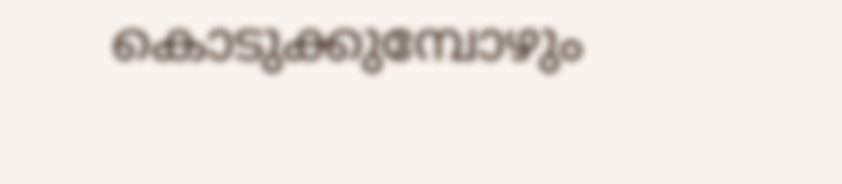കൊടുക്കുമ്പോഴും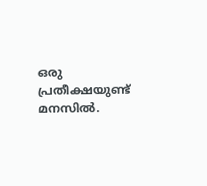ഒരു പ്രതീക്ഷയുണ്ട് മനസില്‍.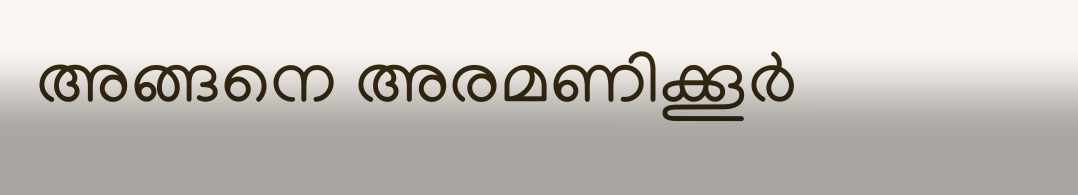അങ്ങനെ അരമണിക്കൂര്‍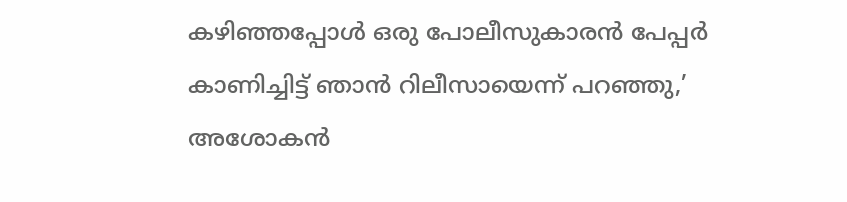കഴിഞ്ഞപ്പോള്‍ ഒരു പോലീസുകാരന്‍ പേപ്പര്‍ കാണിച്ചിട്ട് ഞാന്‍ റിലീസായെന്ന് പറഞ്ഞു,’ അശോകന്‍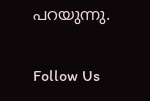പറയുന്നു.

Follow Us